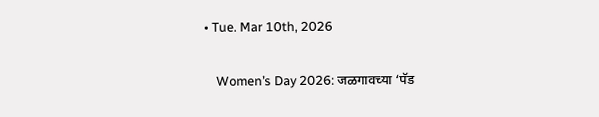• Tue. Mar 10th, 2026

    Women’s Day 2026: जळगावच्या ‘पॅड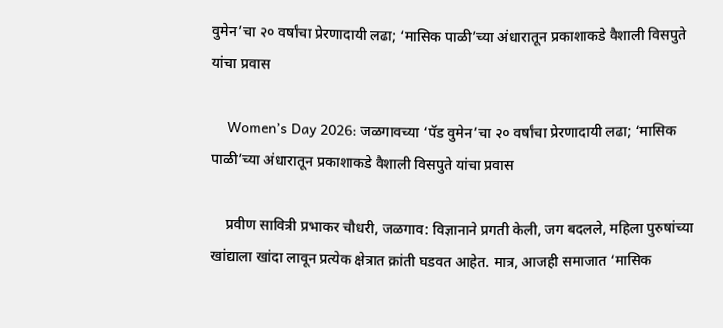वुमेन’चा २० वर्षांचा प्रेरणादायी लढा; ‘मासिक पाळी’च्या अंधारातून प्रकाशाकडे वैशाली विसपुते यांचा प्रवास

    Women’s Day 2026: जळगावच्या ‘पॅड वुमेन’चा २० वर्षांचा प्रेरणादायी लढा; ‘मासिक पाळी’च्या अंधारातून प्रकाशाकडे वैशाली विसपुते यांचा प्रवास

    प्रवीण सावित्री प्रभाकर चौधरी, जळगाव: विज्ञानाने प्रगती केली, जग बदलले, महिला पुरुषांच्या खांद्याला खांदा लावून प्रत्येक क्षेत्रात क्रांती घडवत आहेत. मात्र, आजही समाजात ‘मासिक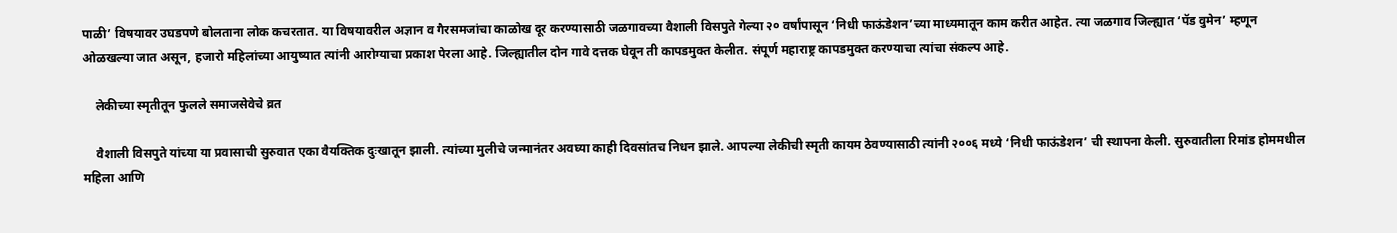पाळी’ विषयावर उघडपणे बोलताना लोक कचरतात. या विषयावरील अज्ञान व गैरसमजांचा काळोख दूर करण्यासाठी जळगावच्या वैशाली विसपुते गेल्या २० वर्षांपासून ‘निधी फाऊंडेशन’च्या माध्यमातून काम करीत आहेत. त्या जळगाव जिल्ह्यात ‘पॅड वुमेन’ म्हणून ओळखल्या जात असून, हजारो महिलांच्या आयुष्यात त्यांनी आरोग्याचा प्रकाश पेरला आहे. जिल्ह्यातील दोन गावे दत्तक घेवून ती कापडमुक्त केलीत. संपूर्ण महाराष्ट्र कापडमुक्त करण्याचा त्यांचा संकल्प आहे.

    लेकीच्या स्मृतीतून फुलले समाजसेवेचे व्रत

    वैशाली विसपुते यांच्या या प्रवासाची सुरुवात एका वैयक्तिक दुःखातून झाली. त्यांच्या मुलीचे जन्मानंतर अवघ्या काही दिवसांतच निधन झाले. आपल्या लेकीची स्मृती कायम ठेवण्यासाठी त्यांनी २००६ मध्ये ‘निधी फाऊंडेशन’ ची स्थापना केली. सुरुवातीला रिमांड होममधील महिला आणि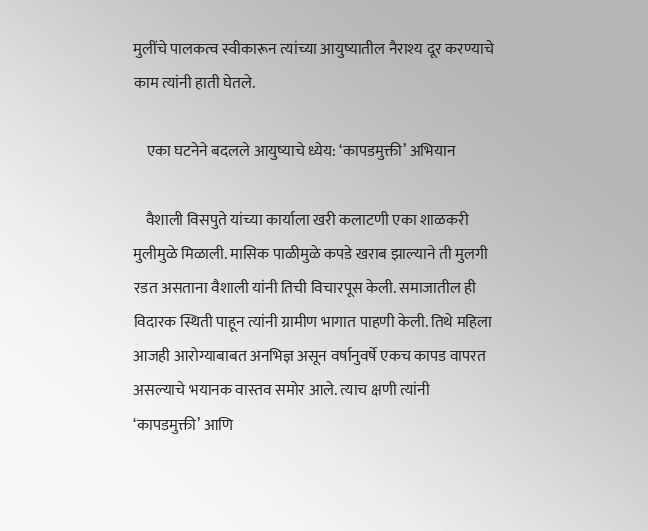मुलींचे पालकत्व स्वीकारून त्यांच्या आयुष्यातील नैराश्य दूर करण्याचे काम त्यांनी हाती घेतले.

    एका घटनेने बदलले आयुष्याचे ध्येय: ‘कापडमुक्ती’ अभियान

    वैशाली विसपुते यांच्या कार्याला खरी कलाटणी एका शाळकरी मुलीमुळे मिळाली. मासिक पाळीमुळे कपडे खराब झाल्याने ती मुलगी रडत असताना वैशाली यांनी तिची विचारपूस केली. समाजातील ही विदारक स्थिती पाहून त्यांनी ग्रामीण भागात पाहणी केली. तिथे महिला आजही आरोग्याबाबत अनभिज्ञ असून वर्षानुवर्षे एकच कापड वापरत असल्याचे भयानक वास्तव समोर आले. त्याच क्षणी त्यांनी ‘कापडमुक्ती’ आणि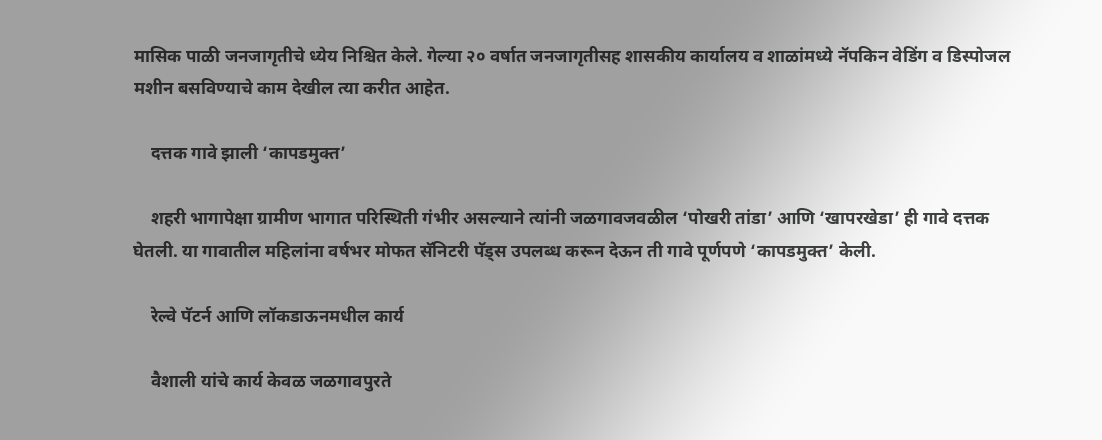मासिक पाळी जनजागृतीचे ध्येय निश्चित केले. गेल्या २० वर्षात जनजागृतीसह शासकीय कार्यालय व शाळांमध्ये नॅपकिन वेडिंग व डिस्पोजल मशीन बसविण्याचे काम देखील त्या करीत आहेत.

    दत्तक गावे झाली ‘कापडमुक्त’

    शहरी भागापेक्षा ग्रामीण भागात परिस्थिती गंभीर असल्याने त्यांनी जळगावजवळील ‘पोखरी तांडा’ आणि ‘खापरखेडा’ ही गावे दत्तक घेतली. या गावातील महिलांना वर्षभर मोफत सॅनिटरी पॅड्स उपलब्ध करून देऊन ती गावे पूर्णपणे ‘कापडमुक्त’ केली.

    रेल्वे पॅटर्न आणि लॉकडाऊनमधील कार्य

    वैशाली यांचे कार्य केवळ जळगावपुरते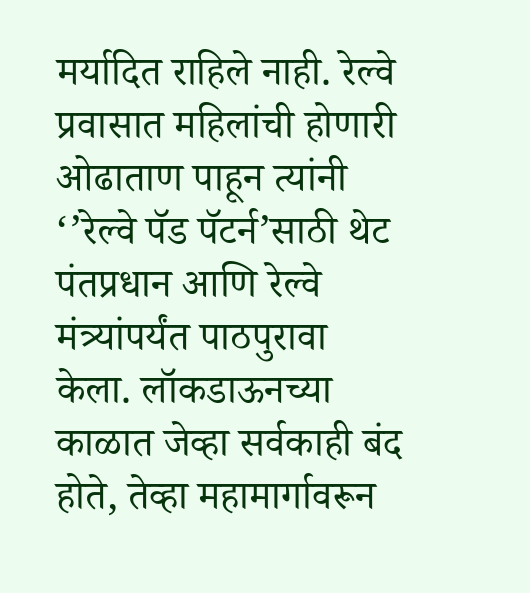मर्यादित राहिले नाही. रेल्वे प्रवासात महिलांची होणारी ओढाताण पाहून त्यांनी ‘’रेल्वे पॅड पॅटर्न’साठी थेट पंतप्रधान आणि रेल्वे मंत्र्यांपर्यंत पाठपुरावा केला. लॉकडाऊनच्या काळात जेव्हा सर्वकाही बंद होते, तेव्हा महामार्गावरून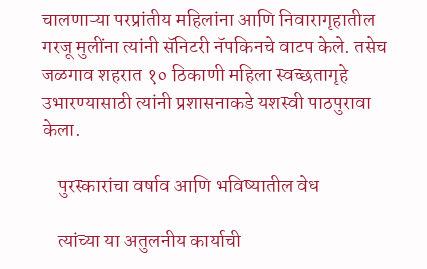चालणाऱ्या परप्रांतीय महिलांना आणि निवारागृहातील गरजू मुलींना त्यांनी सॅनिटरी नॅपकिनचे वाटप केले. तसेच जळगाव शहरात १० ठिकाणी महिला स्वच्छतागृहे उभारण्यासाठी त्यांनी प्रशासनाकडे यशस्वी पाठपुरावा केला.

    पुरस्कारांचा वर्षाव आणि भविष्यातील वेध

    त्यांच्या या अतुलनीय कार्याची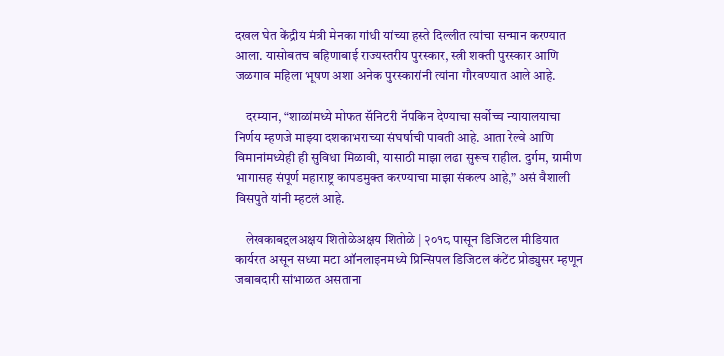दखल घेत केंद्रीय मंत्री मेनका गांधी यांच्या हस्ते दिल्लीत त्यांचा सन्मान करण्यात आला. यासोबतच बहिणाबाई राज्यस्तरीय पुरस्कार, स्त्री शक्ती पुरस्कार आणि जळगाव महिला भूषण अशा अनेक पुरस्कारांनी त्यांना गौरवण्यात आले आहे.

    दरम्यान, “शाळांमध्ये मोफत सॅनिटरी नॅपकिन देण्याचा सर्वोच्च न्यायालयाचा निर्णय म्हणजे माझ्या दशकाभराच्या संघर्षाची पावती आहे. आता रेल्वे आणि विमानांमध्येही ही सुविधा मिळावी, यासाठी माझा लढा सुरूच राहील. दुर्गम, ग्रामीण भागासह संपूर्ण महाराष्ट्र कापडमुक्त करण्याचा माझा संकल्प आहे,” असं वैशाली विसपुते यांनी म्हटलं आहे.

    लेखकाबद्दलअक्षय शितोळेअक्षय शितोळे | २०१८ पासून डिजिटल मीडियात कार्यरत असून सध्या मटा ऑनलाइनमध्ये प्रिन्सिपल डिजिटल कंटेंट प्रोड्युसर म्हणून जबाबदारी सांभाळत असताना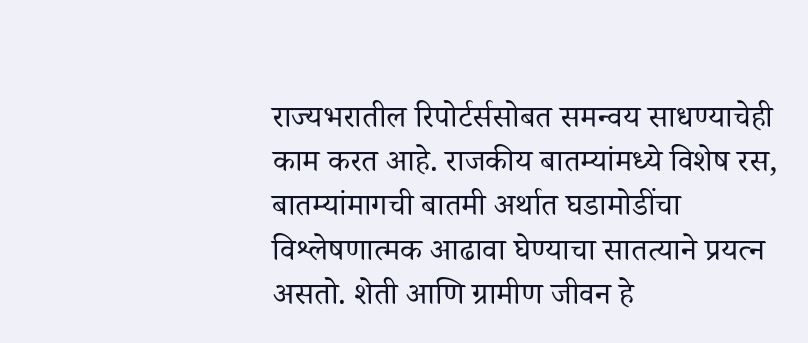राज्यभरातील रिपोर्टर्ससोबत समन्वय साधण्याचेही काम करत आहे. राजकीय बातम्यांमध्ये विशेष रस, बातम्यांमागची बातमी अर्थात घडामोडींचा विश्लेषणात्मक आढावा घेण्याचा सातत्याने प्रयत्न असतो. शेती आणि ग्रामीण जीवन हे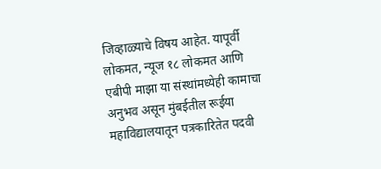जिव्हाळ्याचे विषय आहेत. यापूर्वी लोकमत, न्यूज १८ लोकमत आणि एबीपी माझा या संस्थांमध्येही कामाचा अनुभव असून मुंबईतील रूईया महाविद्यालयातून पत्रकारितेत पदवी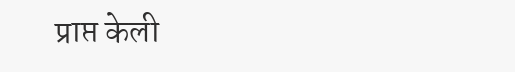प्राप्त केली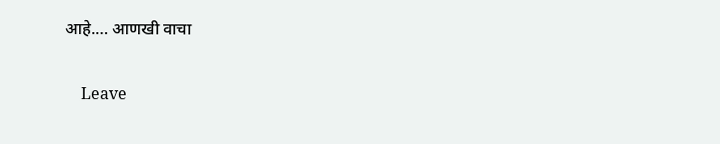आहे.… आणखी वाचा

    Leave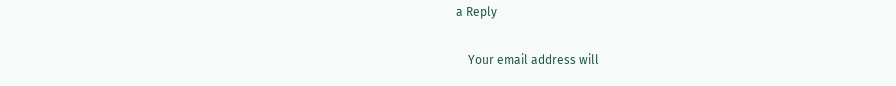a Reply

    Your email address will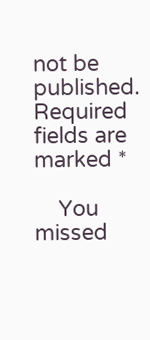not be published. Required fields are marked *

    You missed